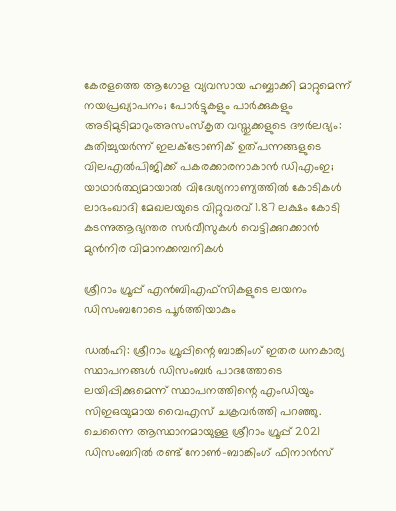കേരളത്തെ ആഗോള വ്യവസായ ഹബ്ബാക്കി മാറ്റുമെന്ന് നയപ്രഖ്യാപനം; പോർട്ടുകളും പാർക്കുകളും അടിമുടിമാറുംഅസംസ്‌കൃത വസ്തുക്കളുടെ ദൗർലഭ്യം: കുതിച്ചുയർന്ന് ഇലക്ട്രോണിക് ഉത്പന്നങ്ങളുടെ വിലഎല്‍പിജിക്ക് പകരക്കാരനാകാന്‍ ഡിഎംഇ; യാഥാര്‍ത്ഥ്യമായാല്‍ വിദേശ്യനാണ്യത്തില്‍ കോടികള്‍ ലാഭംഖാദി മേഖലയുടെ വിറ്റുവരവ് 1.87 ലക്ഷം കോടി കടന്നുആഭ്യന്തര സർവീസുകൾ വെട്ടിക്കുറക്കാൻ മുൻനിര വിമാനക്കമ്പനികൾ

ശ്രീറാം ഗ്രൂപ്പ് എൻബിഎഫ്‌സികളുടെ ലയനം ഡിസംബറോടെ പൂർത്തിയാകും

ഡൽഹി: ശ്രീറാം ഗ്രൂപ്പിന്റെ ബാങ്കിംഗ് ഇതര ധനകാര്യ സ്ഥാപനങ്ങൾ ഡിസംബർ പാദത്തോടെ ലയിപ്പിക്കുമെന്ന് സ്ഥാപനത്തിന്റെ എംഡിയും സിഇഒയുമായ വൈഎസ് ചക്രവർത്തി പറഞ്ഞു. ചെന്നൈ ആസ്ഥാനമായുള്ള ശ്രീറാം ഗ്രൂപ്പ് 2021 ഡിസംബറിൽ രണ്ട് നോൺ-ബാങ്കിംഗ് ഫിനാൻസ്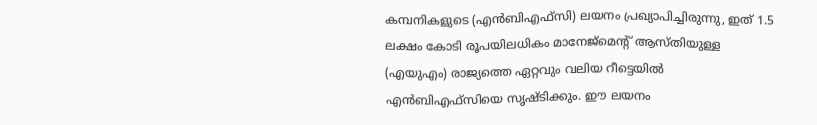കമ്പനികളുടെ (എൻബിഎഫ്‌സി) ലയനം പ്രഖ്യാപിച്ചിരുന്നു, ഇത് 1.5 ലക്ഷം കോടി രൂപയിലധികം മാനേജ്‌മെന്റ് ആസ്തിയുള്ള (എയുഎം) രാജ്യത്തെ ഏറ്റവും വലിയ റീട്ടെയിൽ എൻബിഎഫ്‌സിയെ സൃഷ്ടിക്കും. ഈ ലയനം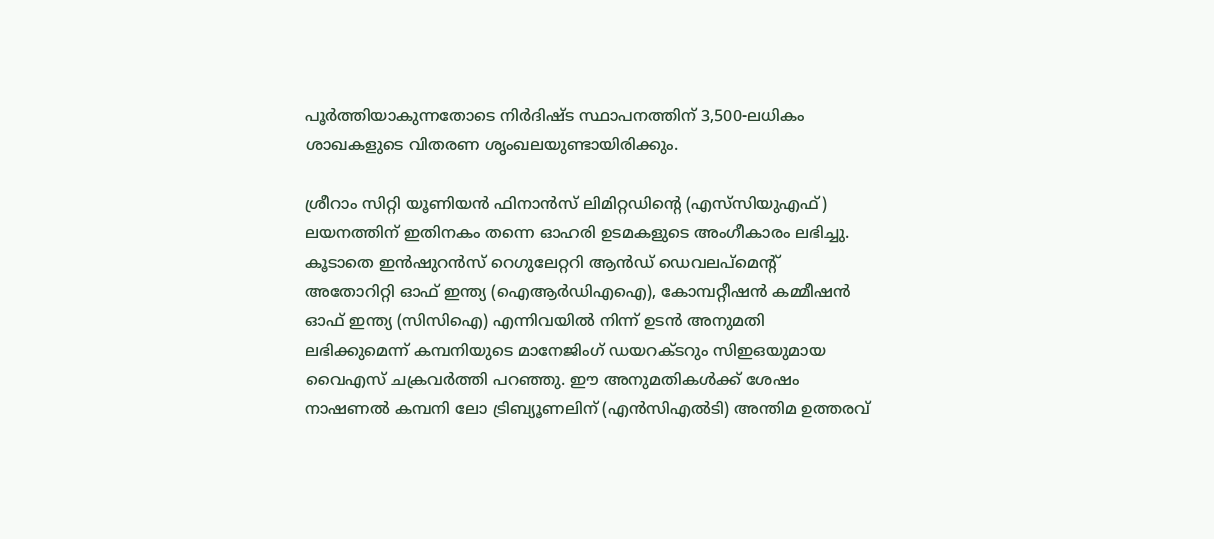പൂർത്തിയാകുന്നതോടെ നിർദിഷ്ട സ്ഥാപനത്തിന് 3,500-ലധികം ശാഖകളുടെ വിതരണ ശൃംഖലയുണ്ടായിരിക്കും.

ശ്രീറാം സിറ്റി യൂണിയൻ ഫിനാൻസ് ലിമിറ്റഡിന്റെ (എസ്‌സിയുഎഫ്) ലയനത്തിന് ഇതിനകം തന്നെ ഓഹരി ഉടമകളുടെ അംഗീകാരം ലഭിച്ചു. കൂടാതെ ഇൻഷുറൻസ് റെഗുലേറ്ററി ആൻഡ് ഡെവലപ്‌മെന്റ് അതോറിറ്റി ഓഫ് ഇന്ത്യ (ഐആർഡിഎഐ), കോമ്പറ്റീഷൻ കമ്മീഷൻ ഓഫ് ഇന്ത്യ (സിസിഐ) എന്നിവയിൽ നിന്ന് ഉടൻ അനുമതി ലഭിക്കുമെന്ന് കമ്പനിയുടെ മാനേജിംഗ് ഡയറക്ടറും സിഇഒയുമായ വൈഎസ് ചക്രവർത്തി പറഞ്ഞു. ഈ അനുമതികൾക്ക് ശേഷം നാഷണൽ കമ്പനി ലോ ട്രിബ്യൂണലിന് (എൻ‌സി‌എൽ‌ടി) അന്തിമ ഉത്തരവ്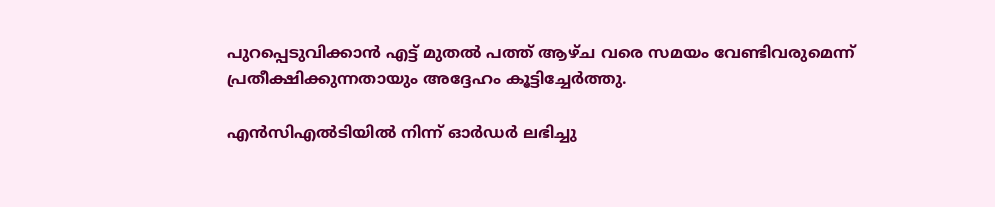പുറപ്പെടുവിക്കാൻ എട്ട് മുതൽ പത്ത് ആഴ്ച വരെ സമയം വേണ്ടിവരുമെന്ന് പ്രതീക്ഷിക്കുന്നതായും അദ്ദേഹം കൂട്ടിച്ചേർത്തു.

എൻ‌സി‌എൽ‌ടിയിൽ നിന്ന് ഓർഡർ ലഭിച്ചു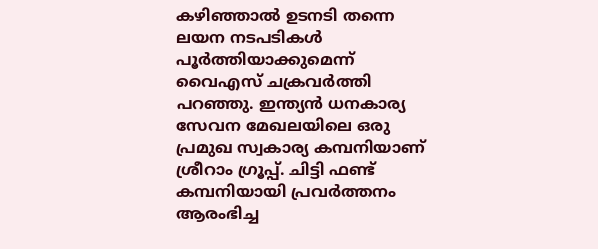കഴിഞ്ഞാൽ ഉടനടി തന്നെ ലയന നടപടികൾ പൂർത്തിയാക്കുമെന്ന് വൈഎസ് ചക്രവർത്തി പറഞ്ഞു. ഇന്ത്യൻ ധനകാര്യ സേവന മേഖലയിലെ ഒരു പ്രമുഖ സ്വകാര്യ കമ്പനിയാണ് ശ്രീറാം ഗ്രൂപ്പ്. ചിട്ടി ഫണ്ട് കമ്പനിയായി പ്രവർത്തനം ആരംഭിച്ച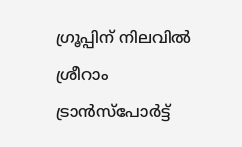ഗ്രൂപ്പിന് നിലവിൽ ശ്രീറാം ട്രാൻസ്‌പോർട്ട്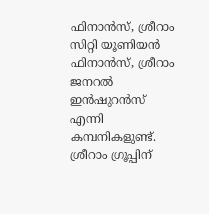ഫിനാൻസ്, ശ്രീറാം സിറ്റി യൂണിയൻ ഫിനാൻസ്, ശ്രീറാം ജനറൽ ഇൻഷുറൻസ് എന്നി കമ്പനികളുണ്ട്. ശ്രീറാം ഗ്രൂപ്പിന്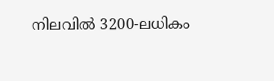നിലവിൽ 3200-ലധികം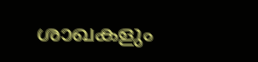ശാഖകളും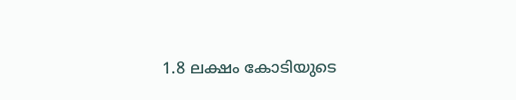1.8 ലക്ഷം കോടിയുടെ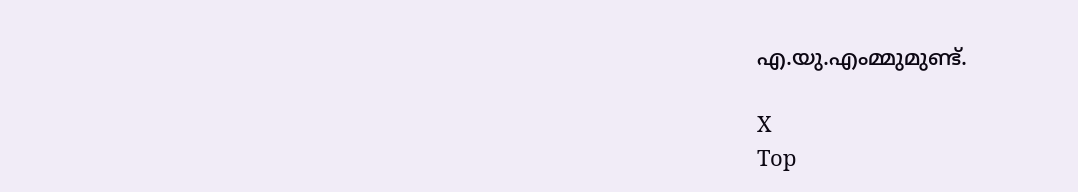എ.യു.എംമ്മുമുണ്ട്.

X
Top